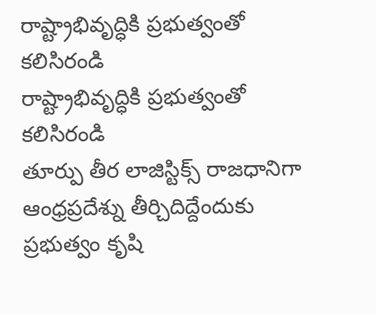రాష్ట్రాభివృద్ధికి ప్రభుత్వంతో కలిసిరండి
రాష్ట్రాభివృద్ధికి ప్రభుత్వంతో కలిసిరండి
తూర్పు తీర లాజిస్టిక్స్ రాజధానిగా ఆంధ్రప్రదేశ్ను తీర్చిదిద్దేందుకు ప్రభుత్వం కృషి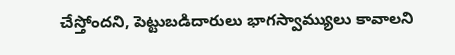చేస్తోందని, పెట్టుబడిదారులు భాగస్వామ్యులు కావాలని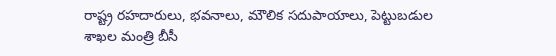రాష్ట్ర రహదారులు, భవనాలు, మౌలిక సదుపాయాలు, పెట్టుబడుల శాఖల మంత్రి బీసీ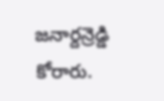జనార్దన్రెడ్డి కోరారు.